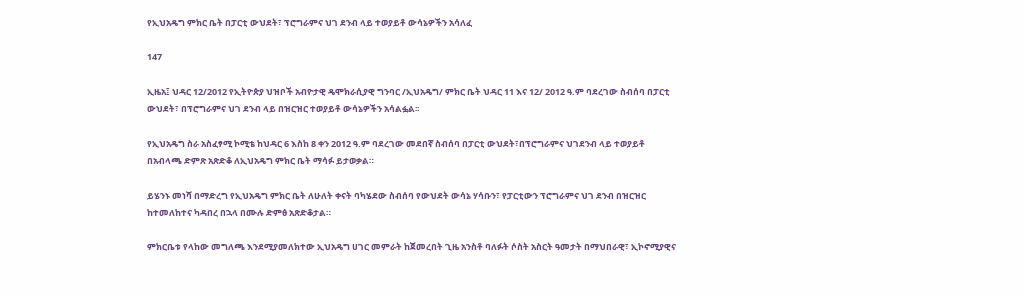የኢህአዴግ ምክር ቤት በፓርቲ ውህደት፣ ፕሮግራምና ህገ ደንብ ላይ ተወያይቶ ውሳኔዎችን አሳለፈ

147

ኢዜአ፤ ህዳር 12/2012 የኢትዮጵያ ህዝቦች አብዮታዊ ዴሞክራሲያዊ ግንባር /ኢህአዴግ/ ምክር ቤት ህዳር 11 እና 12/ 2012 ዓ.ም ባደረገው ስብሰባ በፓርቲ ውህደት፣ በፕሮግራምና ህገ ደንብ ላይ በዝርዝር ተወያይቶ ውሳኔዎችን አሳልፏል፡፡

የኢህአዴግ ስራ አስፈፃሚ ኮሚቴ ከህዳር 6 እስከ 8 ቀን 2012 ዓ.ም ባደረገው መደበኛ ስብሰባ በፓርቲ ውህደት፣በፕሮግራምና ህገደንብ ላይ ተወያይቶ  በአብላጫ ድምጽ አጽድቆ ለኢህአዴግ ምክር ቤት ማሳፉ ይታወቃል።

ይሄንኑ መነሻ በማድረግ የኢህአዴግ ምክር ቤት ለሁለት ቀናት ባካሄደው ስብሰባ የውህደት ውሳኔ ሃሳቡን፣ የፓርቲውን ፕሮግራምና ህገ ደንብ በዝርዝር ከተመለከተና ካዳበረ በኋላ በሙሉ ድምፅ አጽድቆታል።

ምክርቤቱ የላከው መግለጫ እንደሚያመለክተው ኢህአዴግ ሀገር መምራት ከጀመረበት ጊዜ አንስቶ ባለፉት ሶስት አስርት ዓመታት በማህበራዊ፣ ኢኮኖሚያዊና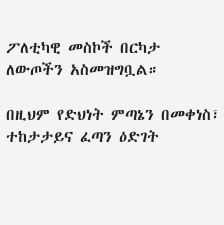ፖለቲካዊ መስኮች በርካታ ለውጦችን አስመዝግቧል።

በዚህም የድህነት ምጣኔን በመቀነስ፣ ተከታታይና ፈጣን ዕድገት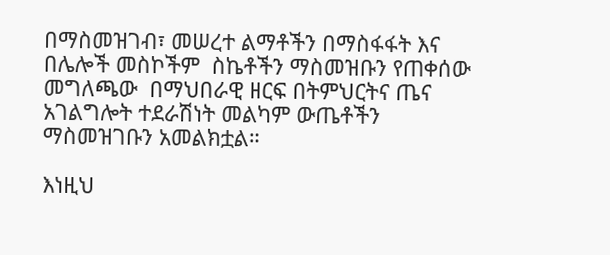በማስመዝገብ፣ መሠረተ ልማቶችን በማስፋፋት እና በሌሎች መስኮችም  ስኬቶችን ማስመዝቡን የጠቀሰው መግለጫው  በማህበራዊ ዘርፍ በትምህርትና ጤና አገልግሎት ተደራሽነት መልካም ውጤቶችን ማስመዝገቡን አመልክቷል።

እነዚህ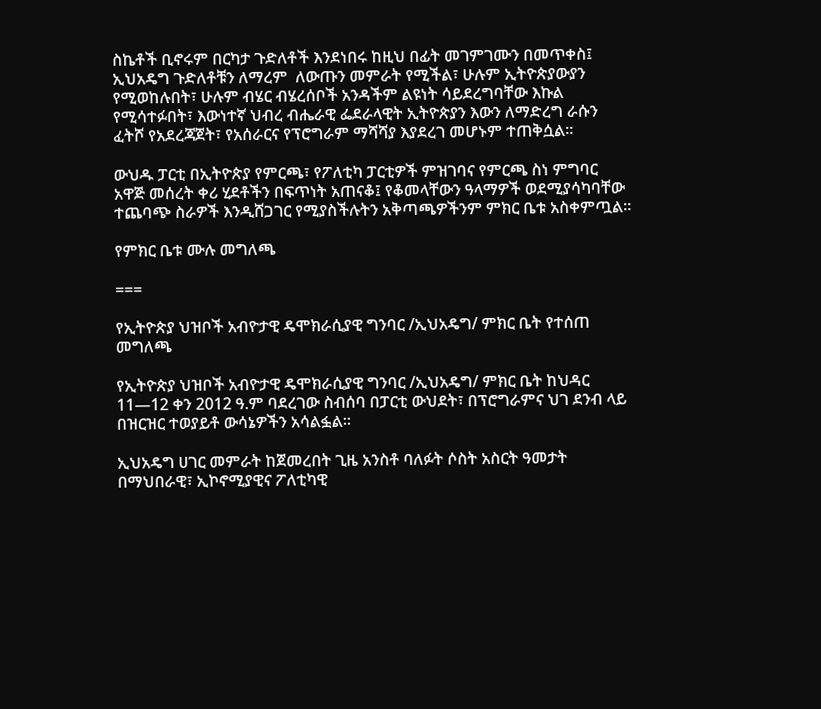ስኬቶች ቢኖሩም በርካታ ጉድለቶች እንደነበሩ ከዚህ በፊት መገምገሙን በመጥቀስ፤ ኢህአዴግ ጉድለቶቹን ለማረም  ለውጡን መምራት የሚችል፣ ሁሉም ኢትዮጵያውያን የሚወከሉበት፣ ሁሉም ብሄር ብሄረሰቦች አንዳችም ልዩነት ሳይደረግባቸው እኩል የሚሳተፉበት፣ እውነተኛ ህብረ ብሔራዊ ፌደራላዊት ኢትዮጵያን እውን ለማድረግ ራሱን ፈትሾ የአደረጃጀት፣ የአሰራርና የፕሮግራም ማሻሻያ እያደረገ መሆኑም ተጠቅሷል።

ውህዱ ፓርቲ በኢትዮጵያ የምርጫ፣ የፖለቲካ ፓርቲዎች ምዝገባና የምርጫ ስነ ምግባር አዋጅ መሰረት ቀሪ ሂደቶችን በፍጥነት አጠናቆ፤ የቆመላቸውን ዓላማዎች ወደሚያሳካባቸው ተጨባጭ ስራዎች እንዲሸጋገር የሚያስችሉትን አቅጣጫዎችንም ምክር ቤቱ አስቀምጧል።

የምክር ቤቱ ሙሉ መግለጫ

===

የኢትዮጵያ ህዝቦች አብዮታዊ ዴሞክራሲያዊ ግንባር /ኢህአዴግ/ ምክር ቤት የተሰጠ መግለጫ

የኢትዮጵያ ህዝቦች አብዮታዊ ዴሞክራሲያዊ ግንባር /ኢህአዴግ/ ምክር ቤት ከህዳር 11—12 ቀን 2012 ዓ.ም ባደረገው ስብሰባ በፓርቲ ውህደት፣ በፕሮግራምና ህገ ደንብ ላይ በዝርዝር ተወያይቶ ውሳኔዎችን አሳልፏል፡፡

ኢህአዴግ ሀገር መምራት ከጀመረበት ጊዜ አንስቶ ባለፉት ሶስት አስርት ዓመታት በማህበራዊ፣ ኢኮኖሚያዊና ፖለቲካዊ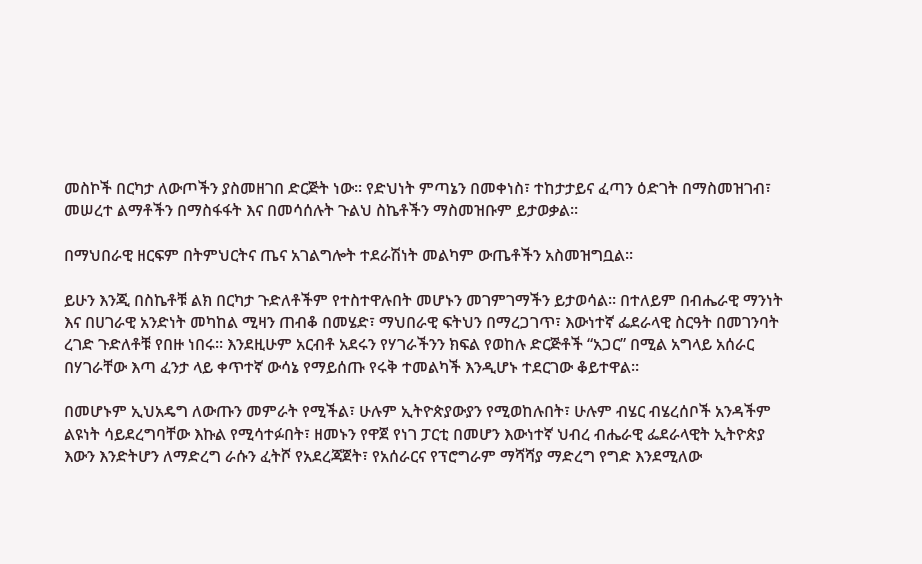መስኮች በርካታ ለውጦችን ያስመዘገበ ድርጅት ነው፡፡ የድህነት ምጣኔን በመቀነስ፣ ተከታታይና ፈጣን ዕድገት በማስመዝገብ፣ መሠረተ ልማቶችን በማስፋፋት እና በመሳሰሉት ጉልህ ስኬቶችን ማስመዝቡም ይታወቃል፡፡

በማህበራዊ ዘርፍም በትምህርትና ጤና አገልግሎት ተደራሽነት መልካም ውጤቶችን አስመዝግቧል፡፡

ይሁን እንጂ በስኬቶቹ ልክ በርካታ ጉድለቶችም የተስተዋሉበት መሆኑን መገምገማችን ይታወሳል፡፡ በተለይም በብሔራዊ ማንነት እና በሀገራዊ አንድነት መካከል ሚዛን ጠብቆ በመሄድ፣ ማህበራዊ ፍትህን በማረጋገጥ፣ እውነተኛ ፌደራላዊ ስርዓት በመገንባት ረገድ ጉድለቶቹ የበዙ ነበሩ፡፡ እንደዚሁም አርብቶ አደሩን የሃገራችንን ክፍል የወከሉ ድርጅቶች “አጋር” በሚል አግላይ አሰራር በሃገራቸው እጣ ፈንታ ላይ ቀጥተኛ ውሳኔ የማይሰጡ የሩቅ ተመልካች እንዲሆኑ ተደርገው ቆይተዋል፡፡

በመሆኑም ኢህአዴግ ለውጡን መምራት የሚችል፣ ሁሉም ኢትዮጵያውያን የሚወከሉበት፣ ሁሉም ብሄር ብሄረሰቦች አንዳችም ልዩነት ሳይደረግባቸው እኩል የሚሳተፉበት፣ ዘመኑን የዋጀ የነገ ፓርቲ በመሆን እውነተኛ ህብረ ብሔራዊ ፌደራላዊት ኢትዮጵያ እውን እንድትሆን ለማድረግ ራሱን ፈትሾ የአደረጃጀት፣ የአሰራርና የፕሮግራም ማሻሻያ ማድረግ የግድ እንደሚለው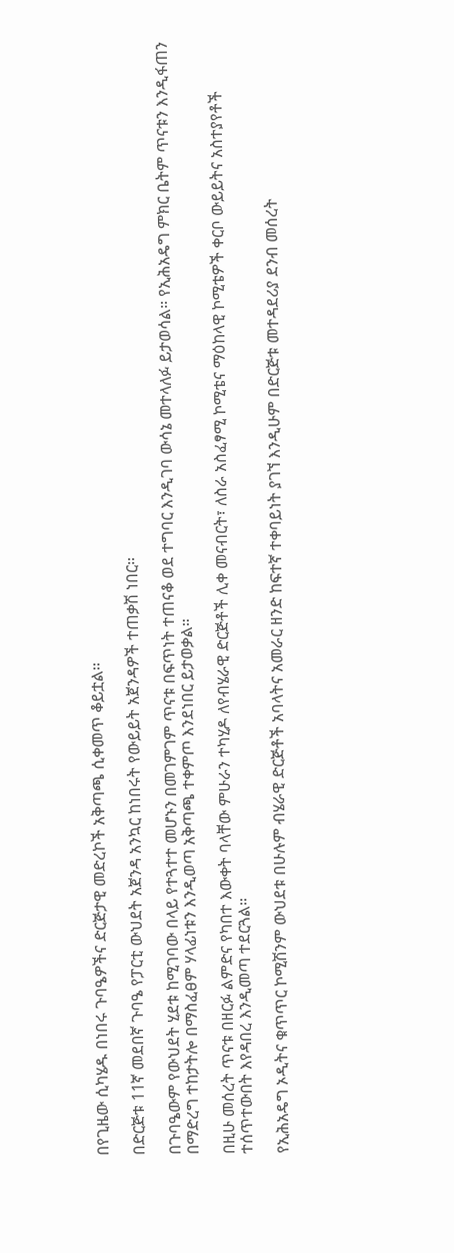በየጊዜው ሲካሄዱ በነበሩ ጉባዔዎችና ድርጅታዊ መድረኮች አቅጣጫ ሲቀመጥ ቆይቷል፡፡

በድርጅቱ 11ኛ መደበኛ ጉባዔ የፓርቲ ውህደት አጀንዳ አንኳር ከነበሩት የውይይት አጀንዳዎች ተጠቃሽ ነበር።

በጉባዔውም የውህደት ሂደቱ ከሚገባው በላይ የተጓተተ መሆኑን በመገምገም ጥናቱ በፍጥነት ተጠናቆ ወደ ተግባር እንዲገባ ውሳኔ መተላለፉ ይታወሳል። የኢሕአዴግ ምክር ቤትም ጥናቱን እንዲፋጠን በማድረግ ተከታትሎ በማስፈፀም ሃላፊነቱን እንዲወጣ አቅጣጫ ተቀምጦ እንደነበር ይታወቃል።

በዚሁ መሰረት ጥናቱ በዘርፉ ልምድና የካበተ እውቀት ባላቸው ምሁራን ተካሂዶ ለየብሄራዊ ድርጅቶች ሊቀ መናብርት፣ ለስራ አስፈፃሚ ኮሚቴና ማዕከላዊ ኮሚቴዎች ቀርቦ ውይይትና አስተያየቶች ተሰጥተውበት እየዳበረ እንዲመጣ ተደርጓል።

የኢሕአዴግ ኦዲትና ቁጥጥር ኮሚሽንም ውህደቱ በሁሉም ብሄራዊ ድርጅቶች አባላትና አመራር ዘንድ ከፍተኛ ተቀባይነት ያገኘ እንዲሁም በድርጅቱ መተዳደሪያ ደንብ መሰረት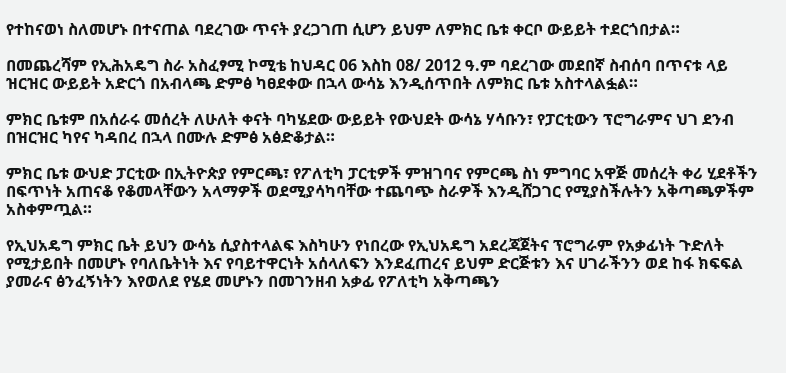የተከናወነ ስለመሆኑ በተናጠል ባደረገው ጥናት ያረጋገጠ ሲሆን ይህም ለምክር ቤቱ ቀርቦ ውይይት ተደርጎበታል።

በመጨረሻም የኢሕአዴግ ስራ አስፈፃሚ ኮሚቴ ከህዳር 06 እስከ 08/ 2012 ዓ.ም ባደረገው መደበኛ ስብሰባ በጥናቱ ላይ ዝርዝር ውይይት አድርጎ በአብላጫ ድምፅ ካፀደቀው በኋላ ውሳኔ እንዲሰጥበት ለምክር ቤቱ አስተላልፏል።

ምክር ቤቱም በአሰራሩ መሰረት ለሁለት ቀናት ባካሄደው ውይይት የውህደት ውሳኔ ሃሳቡን፣ የፓርቲውን ፕሮግራምና ህገ ደንብ በዝርዝር ካየና ካዳበረ በኋላ በሙሉ ድምፅ አፅድቆታል።

ምክር ቤቱ ውህድ ፓርቲው በኢትዮጵያ የምርጫ፣ የፖለቲካ ፓርቲዎች ምዝገባና የምርጫ ስነ ምግባር አዋጅ መሰረት ቀሪ ሂደቶችን በፍጥነት አጠናቆ የቆመላቸውን አላማዎች ወደሚያሳካባቸው ተጨባጭ ስራዎች እንዲሸጋገር የሚያስችሉትን አቅጣጫዎችም አስቀምጧል።

የኢህአዴግ ምክር ቤት ይህን ውሳኔ ሲያስተላልፍ እስካሁን የነበረው የኢህአዴግ አደረጃጀትና ፕሮግራም የአቃፊነት ጉድለት የሚታይበት በመሆኑ የባለቤትነት እና የባይተዋርነት አሰላለፍን እንደፈጠረና ይህም ድርጅቱን እና ሀገራችንን ወደ ከፋ ክፍፍል ያመራና ፅንፈኝነትን እየወለደ የሄደ መሆኑን በመገንዘብ አቃፊ የፖለቲካ አቅጣጫን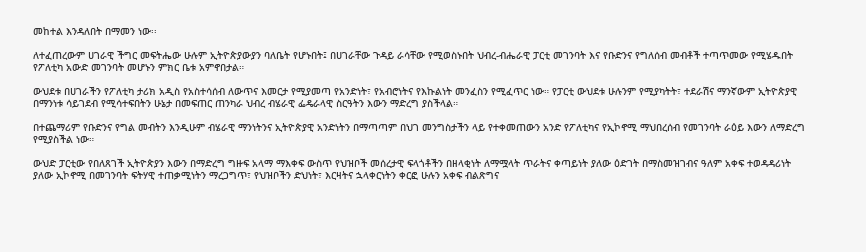መከተል እንዳለበት በማመን ነው፡፡

ለተፈጠረውም ሀገራዊ ችግር መፍትሔው ሁሉም ኢትዮጵያውያን ባለቤት የሆኑበት፤ በሀገራቸው ጉዳይ ራሳቸው የሚወስኑበት ህብረ-ብሔራዊ ፓርቲ መገንባት እና የቡድንና የግለሰብ መብቶች ተጣጥመው የሚሄዱበት የፖለቲካ አውድ መገንባት መሆኑን ምክር ቤቱ አምኖበታል።

ውህደቱ በሀገራችን የፖለቲካ ታሪክ አዲስ የአስተሳሰብ ለውጥና እመርታ የሚያመጣ የአንድነት፣ የአብሮነትና የእኩልነት መንፈስን የሚፈጥር ነው። የፓርቲ ውህደቱ ሁሉንም የሚያካትት፣ ተደራሽና ማንኛውም ኢትዮጵያዊ በማንነቱ ሳይገደብ የሚሳተፍበትን ሁኔታ በመፍጠር ጠንካራ ህብረ ብሄራዊ ፌዴራላዊ ስርዓትን እውን ማድረግ ያስችላል።

በተጨማሪም የቡድንና የግል መብትን እንዲሁም ብሄራዊ ማንነትንና ኢትዮጵያዊ አንድነትን በማጣጣም በህገ መንግስታችን ላይ የተቀመጠውን አንድ የፖለቲካና የኢኮኖሚ ማህበረሰብ የመገንባት ራዕይ እውን ለማድረግ የሚያስችል ነው።

ውህድ ፓርቲው የበለጸገች ኢትዮጵያን እውን በማድረግ ግዙፍ አላማ ማእቀፍ ውስጥ የህዝቦች መሰረታዊ ፍላጎቶችን በዘላቂነት ለማሟላት ጥራትና ቀጣይነት ያለው ዕድገት በማስመዝገብና ዓለም አቀፍ ተወዳዳሪነት ያለው ኢኮኖሚ በመገንባት ፍትሃዊ ተጠቃሚነትን ማረጋግጥ፣ የህዝቦችን ድህነት፣ እርዛትና ኋላቀርነትን ቀርፎ ሁሉን አቀፍ ብልጽግና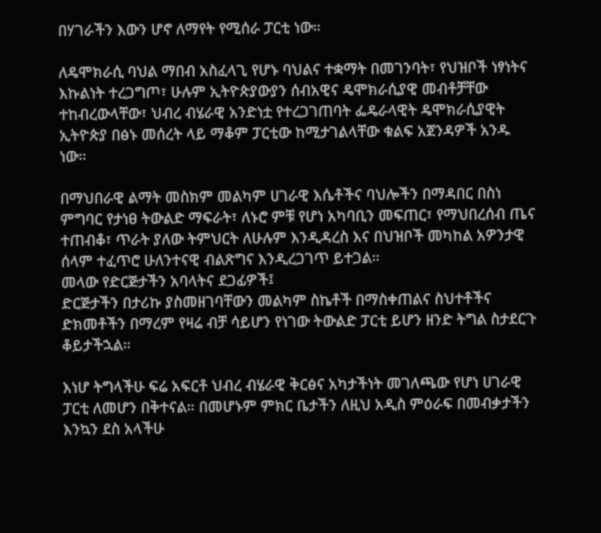በሃገራችን እውን ሆኖ ለማየት የሚሰራ ፓርቲ ነው።

ለዴሞክራሲ ባህል ማበብ አስፈላጊ የሆኑ ባህልና ተቋማት በመገንባት፣ የህዝቦች ነፃነትና እኩልነት ተረጋግጦ፣ ሁሉም ኢትዮጵያውያን ሰብአዊና ዴሞክራሲያዊ መብቶቻቸው ተከብረውላቸው፣ ህብረ ብሄራዊ አንድነቷ የተረጋገጠባት ፌዴራላዊት ዴሞክራሲያዊት ኢትዮጵያ በፅኑ መሰረት ላይ ማቆም ፓርቲው ከሚታገልላቸው ቁልፍ አጀንዳዎች አንዱ ነው።

በማህበራዊ ልማት መስክም መልካም ሀገራዊ እሴቶችና ባህሎችን በማዳበር በስነ ምግባር የታነፀ ትውልድ ማፍራት፣ ለኑሮ ምቹ የሆነ አካባቢን መፍጠር፣ የማህበረሰብ ጤና ተጠብቆ፣ ጥራት ያለው ትምህርት ለሁሉም እንዲዳረስ እና በህዝቦች መካከል አዎንታዊ ሰላም ተፈጥሮ ሁለንተናዊ ብልጽግና እንዲረጋገጥ ይተጋል።
መላው የድርጅታችን አባላትና ደጋፊዎች፤
ድርጅታችን በታሪኩ ያስመዘገባቸውን መልካም ስኬቶች በማስቀጠልና ስህተቶችና ድክመቶችን በማረም የዛሬ ብቻ ሳይሆን የነገው ትውልድ ፓርቲ ይሆን ዘንድ ትግል ስታደርጉ ቆይታችኋል።

እነሆ ትግላችሁ ፍሬ አፍርቶ ህብረ ብሄራዊ ቅርፅና አካታችነት መገለጫው የሆነ ሀገራዊ ፓርቲ ለመሆን በቅተናል። በመሆኑም ምክር ቤታችን ለዚህ አዲስ ምዕራፍ በመብቃታችን እንኳን ደስ አላችሁ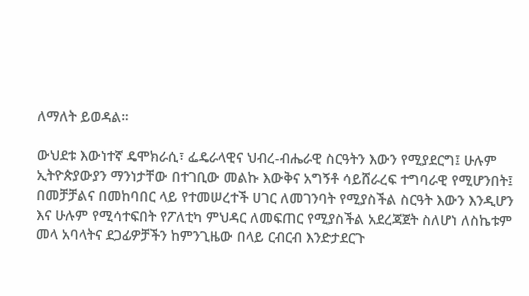ለማለት ይወዳል።

ውህደቱ እውነተኛ ዴሞክራሲ፣ ፌዴራላዊና ህብረ-ብሔራዊ ስርዓትን እውን የሚያደርግ፤ ሁሉም ኢትዮጵያውያን ማንነታቸው በተገቢው መልኩ እውቅና አግኝቶ ሳይሸራረፍ ተግባራዊ የሚሆንበት፤ በመቻቻልና በመከባበር ላይ የተመሠረተች ሀገር ለመገንባት የሚያስችል ስርዓት እውን እንዲሆን እና ሁሉም የሚሳተፍበት የፖለቲካ ምህዳር ለመፍጠር የሚያስችል አደረጃጀት ስለሆነ ለስኬቱም መላ አባላትና ደጋፊዎቻችን ከምንጊዜው በላይ ርብርብ እንድታደርጉ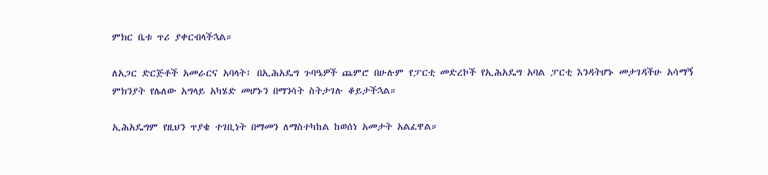ምክር ቤቱ ጥሪ ያቀርብላችኋል።

ለአጋር ድርጅቶች አመራርና አባላት፤ በኢሕአዴግ ጉባዔዎች ጨምሮ በሁሉም የፓርቲ መድረኮች የኢሕአዴግ አባል ፓርቲ እንዳትሆኑ መታገዳችሁ አሳማኝ ምክንያት የሌለው አግላይ አካሄድ መሆኑን በማንሳት ስትታገሉ ቆይታችኋል።

ኢሕአዴግም የዚህን ጥያቄ ተገቢነት በማመን ለማስተካከል ከወሰነ አመታት አልፈዋል።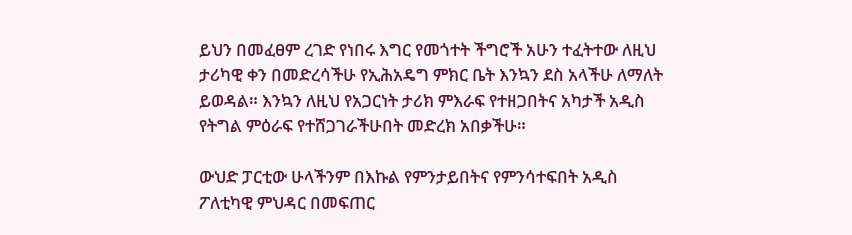ይህን በመፈፀም ረገድ የነበሩ እግር የመጎተት ችግሮች አሁን ተፈትተው ለዚህ ታሪካዊ ቀን በመድረሳችሁ የኢሕአዴግ ምክር ቤት እንኳን ደስ አላችሁ ለማለት ይወዳል። እንኳን ለዚህ የአጋርነት ታሪክ ምእራፍ የተዘጋበትና አካታች አዲስ የትግል ምዕራፍ የተሸጋገራችሁበት መድረክ አበቃችሁ።

ውህድ ፓርቲው ሁላችንም በእኩል የምንታይበትና የምንሳተፍበት አዲስ ፖለቲካዊ ምህዳር በመፍጠር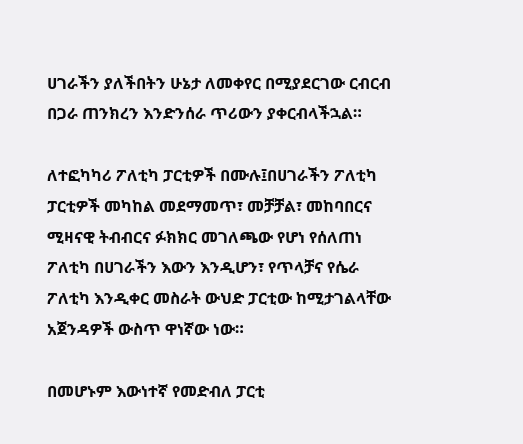ሀገራችን ያለችበትን ሁኔታ ለመቀየር በሚያደርገው ርብርብ በጋራ ጠንክረን እንድንሰራ ጥሪውን ያቀርብላችኋል።

ለተፎካካሪ ፖለቲካ ፓርቲዎች በሙሉ፤በሀገራችን ፖለቲካ ፓርቲዎች መካከል መደማመጥ፣ መቻቻል፣ መከባበርና ሚዛናዊ ትብብርና ፉክክር መገለጫው የሆነ የሰለጠነ ፖለቲካ በሀገራችን እውን እንዲሆን፣ የጥላቻና የሴራ ፖለቲካ እንዲቀር መስራት ውህድ ፓርቲው ከሚታገልላቸው አጀንዳዎች ውስጥ ዋነኛው ነው።

በመሆኑም እውነተኛ የመድብለ ፓርቲ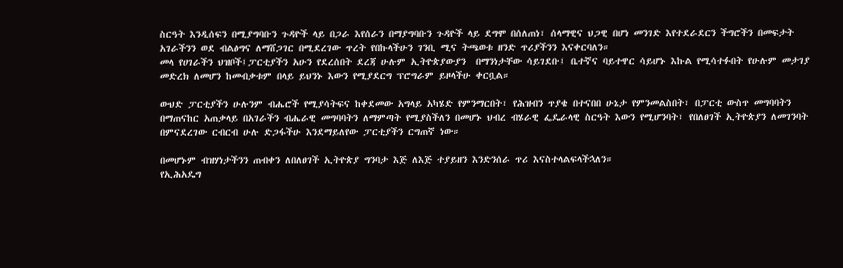ስርዓት እንዲሰፍን በሚያግባቡን ጉዳዮች ላይ በጋራ እየሰራን በማያግባቡን ጉዳዮች ላይ ደግሞ በሰለጠነ፣ ሰላማዊና ህጋዊ በሆነ መንገድ እየተደራደርን ችግሮችን በመፍታት አገራችንን ወደ ብልፅግና ለማሸጋገር በሚደረገው ጥረት የበኩላችሁን ገንቢ ሚና ትጫወቱ ዘንድ ጥሪያችንን እናቀርባለን።
መላ የሀገራችን ህዝቦች፤ፓርቲያችን አሁን የደረሰበት ደረጃ ሁሉም ኢትዮጵያውያን  በማንነታቸው ሳይገደቡ፤ ቤተኛና ባይተዋር ሳይሆኑ እኩል የሚሳተፉበት የሁሉም መታገያ መድረክ ለመሆን ከመብቃቱም በላይ ይህንኑ እውን የሚያደርግ ፕሮግራም ይዞላችሁ ቀርቧል።

ውህድ ፓርቲያችን ሁሉንም ብሔሮች የሚያሳትፍና ከቀደመው አግላይ አካሄድ የምንማርበት፣ የሕዝብን ጥያቄ በተናበበ ሁኔታ የምንመልስበት፣ በፓርቲ ውስጥ መግባባትን በማጠናከር አጠቃላይ በአገራችን ብሔራዊ መግባባትን ለማምጣት የሚያስችለን በመሆኑ ህብረ ብሄራዊ ፌዴራላዊ ስርዓት እውን የሚሆንባት፣ የበለፀገች ኢትዮጵያን ለመገንባት በምናደረገው ርብርብ ሁሉ ድጋፋችሁ እንደማይለየው ፓርቲያችን ርግጠኛ ነው።

በመሆኑም ብዝሃነታችንን ጠብቀን ለበለፀገች ኢትዮጵያ ግንባታ እጅ ለእጅ ተያይዘን እንድንሰራ ጥሪ እናስተላልፍላችኋለን።
የኢሕአዴግ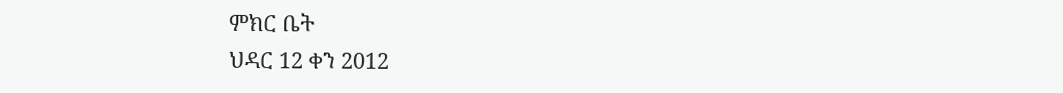ምክር ቤት
ህዳር 12 ቀን 2012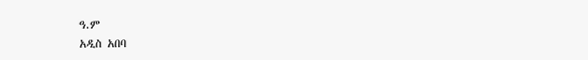ዓ.ም
አዲስ አበባ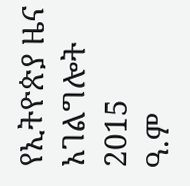የኢትዮጵያ ዜና አገልግሎት
2015
ዓ.ም